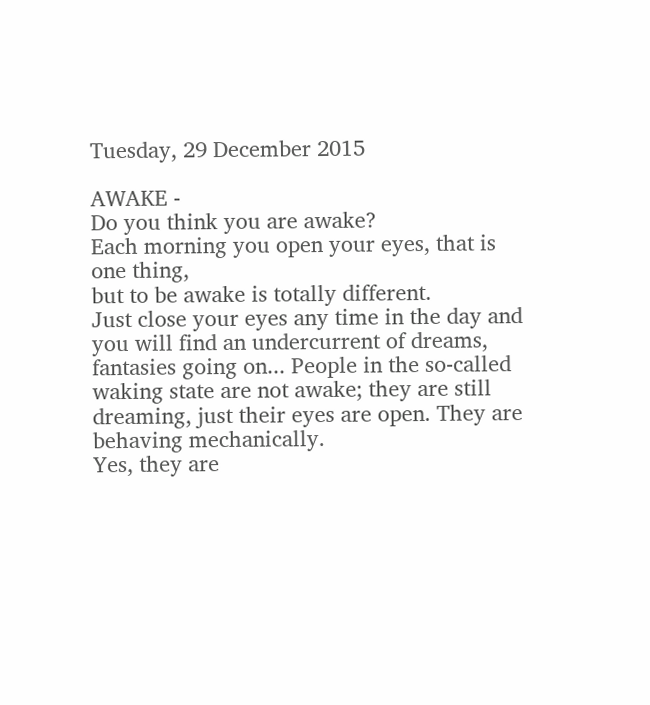Tuesday, 29 December 2015

AWAKE -
Do you think you are awake?
Each morning you open your eyes, that is one thing,
but to be awake is totally different.
Just close your eyes any time in the day and you will find an undercurrent of dreams, fantasies going on... People in the so-called waking state are not awake; they are still dreaming, just their eyes are open. They are behaving mechanically.
Yes, they are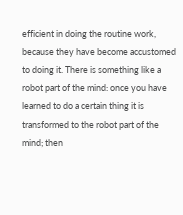efficient in doing the routine work, because they have become accustomed to doing it. There is something like a robot part of the mind: once you have learned to do a certain thing it is transformed to the robot part of the mind; then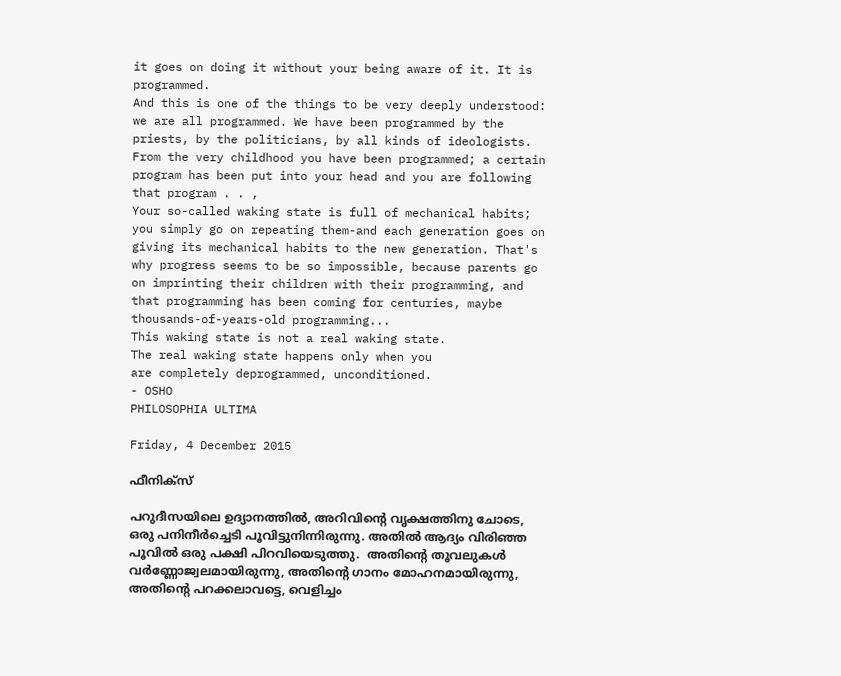it goes on doing it without your being aware of it. It is programmed.
And this is one of the things to be very deeply understood: we are all programmed. We have been programmed by the priests, by the politicians, by all kinds of ideologists. From the very childhood you have been programmed; a certain program has been put into your head and you are following that program . . ,
Your so-called waking state is full of mechanical habits; you simply go on repeating them-and each generation goes on giving its mechanical habits to the new generation. That's why progress seems to be so impossible, because parents go on imprinting their children with their programming, and that programming has been coming for centuries, maybe thousands-of-years-old programming...
This waking state is not a real waking state.
The real waking state happens only when you
are completely deprogrammed, unconditioned.
- OSHO
PHILOSOPHIA ULTIMA

Friday, 4 December 2015

ഫീനിക്സ്

പറുദീസയിലെ ഉദ്യാനത്തിൽ, അറിവിന്റെ വൃക്ഷത്തിനു ചോടെ, ഒരു പനിനീർച്ചെടി പൂവിട്ടുനിന്നിരുന്നു. അതിൽ ആദ്യം വിരിഞ്ഞ പൂവിൽ ഒരു പക്ഷി പിറവിയെടുത്തു.  അതിന്റെ തൂവലുകൾ വർണ്ണോജ്വലമായിരുന്നു, അതിന്റെ ഗാനം മോഹനമായിരുന്നു, അതിന്റെ പറക്കലാവട്ടെ, വെളിച്ചം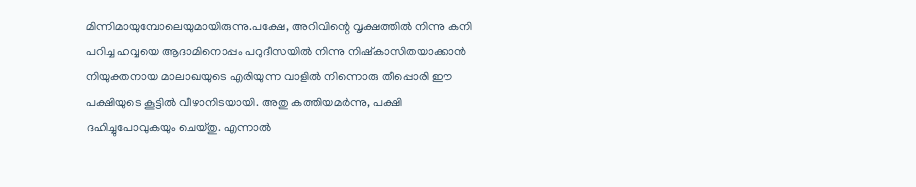മിന്നിമായുമ്പോലെയുമായിരുന്നു.പക്ഷേ, അറിവിന്റെ വൃക്ഷത്തിൽ നിന്നു കനി പറിച്ച ഹവ്വയെ ആദാമിനൊപ്പം പറുദീസയിൽ നിന്നു നിഷ്കാസിതയാക്കാൻ  നിയുക്തനായ മാലാഖയുടെ എരിയുന്ന വാളിൽ നിന്നൊരു തീപ്പൊരി ഈ പക്ഷിയുടെ കൂട്ടിൽ വീഴാനിടയായി. അതു കത്തിയമർന്നു, പക്ഷി ദഹിച്ചുപോവുകയും ചെയ്തു. എന്നാൽ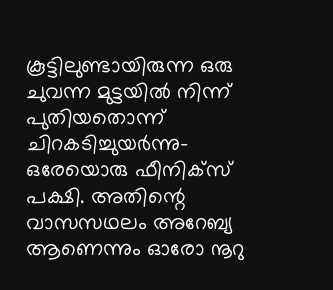കൂട്ടിലുണ്ടായിരുന്ന ഒരു ചുവന്ന മുട്ടയിൽ നിന്ന് പുതിയതൊന്ന് ചിറകടിച്ചുയർന്നു- ഒരേയൊരു ഫീനിക്സ് പക്ഷി. അതിന്റെ വാസസഥലം അറേബ്യ ആണെന്നും ഓരോ നൂറു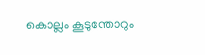കൊല്ലം കൂടുന്തോറും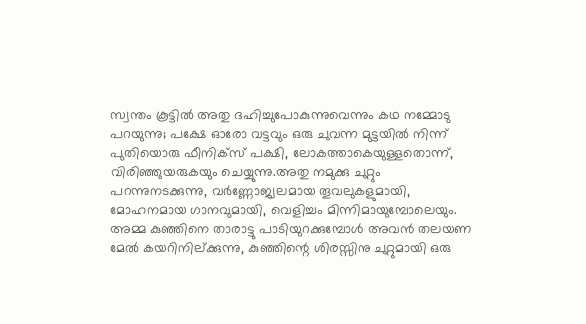സ്വന്തം കൂട്ടിൽ അതു ദഹിച്ചുപോകുന്നുവെന്നും കഥ നമ്മോടു പറയുന്നു; പക്ഷേ ഓരോ വട്ടവും ഒരു ചുവന്ന മുട്ടയിൽ നിന്ന് പുതിയൊരു ഫീനിക്സ് പക്ഷി, ലോകത്താകെയുള്ളതൊന്ന്, വിരിഞ്ഞുയരുകയും ചെയ്യുന്നു.അതു നമുക്കു ചുറ്റും പറന്നുനടക്കുന്നു, വർണ്ണോജ്വലമായ തൂവലുകളുമായി, മോഹനമായ ഗാനവുമായി, വെളിച്ചം മിന്നിമായുമ്പോലെയും. അമ്മ കുഞ്ഞിനെ താരാട്ടു പാടിയുറക്കുമ്പോൾ അവൻ തലയണ മേൽ കയറിനില്ക്കുന്നു, കുഞ്ഞിന്റെ ശിരസ്സിനു ചുറ്റുമായി ഒരു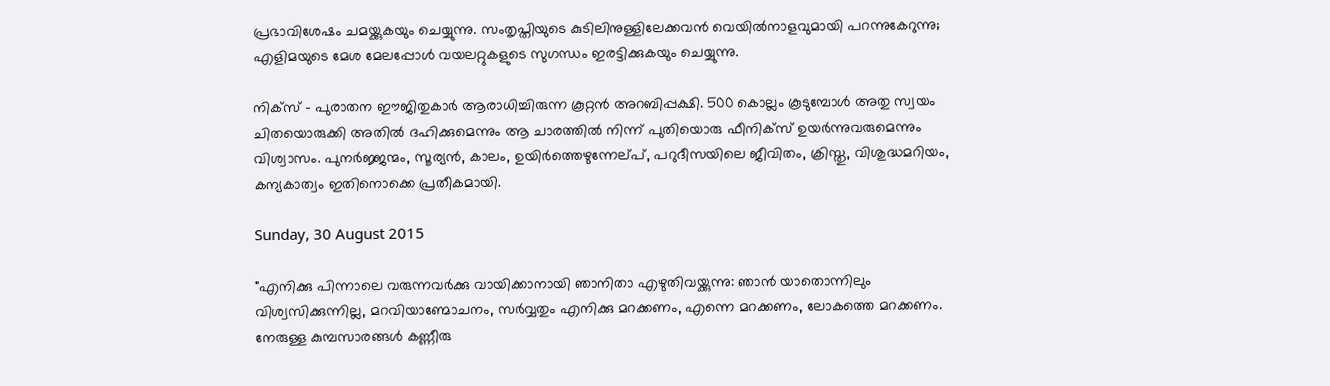പ്രഭാവിശേഷം ചമയ്ക്കുകയും ചെയ്യുന്നു. സംതൃപ്തിയുടെ കുടിലിനുള്ളിലേക്കവൻ വെയിൽനാളവുമായി പറന്നുകേറുന്നു; എളിമയുടെ മേശ മേലപ്പോൾ വയലറ്റുകളുടെ സുഗന്ധം ഇരട്ടിക്കുകയും ചെയ്യുന്നു.

നിക്സ് - പുരാതന ഈജിതുകാർ ആരാധിച്ചിരുന്ന കൂറ്റൻ അറബിപ്പക്ഷി. 500 കൊല്ലം കൂടുമ്പോൾ അതു സ്വയം ചിതയൊരുക്കി അതിൽ ദഹിക്കുമെന്നും ആ ചാരത്തിൽ നിന്ന് പുതിയൊരു ഫീനിക്സ് ഉയർന്നുവരുമെന്നും വിശ്വാസം. പുനർജ്ജന്മം, സൂര്യൻ, കാലം, ഉയിർത്തെഴുന്നേല്പ്, പറുദീസയിലെ ജീവിതം, ക്രിസ്തു, വിശുദ്ധമറിയം, കന്യകാത്വം ഇതിനൊക്കെ പ്രതീകമായി.

Sunday, 30 August 2015

"എനിക്കു പിന്നാലെ വരുന്നവർക്കു വായിക്കാനായി ഞാനിതാ എഴുതിവയ്ക്കുന്നു: ഞാൻ യാതൊന്നിലും വിശ്വസിക്കുന്നില്ല, മറവിയാണ്മോചനം, സർവ്വതും എനിക്കു മറക്കണം, എന്നെ മറക്കണം, ലോകത്തെ മറക്കണം. നേരുള്ള കുമ്പസാരങ്ങൾ കണ്ണീരു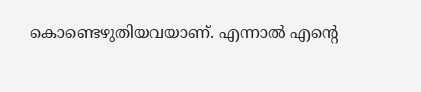കൊണ്ടെഴുതിയവയാണ്‌. എന്നാൽ എന്റെ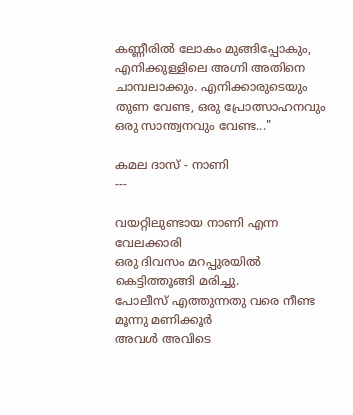കണ്ണീരിൽ ലോകം മുങ്ങിപ്പോകും, എനിക്കുള്ളിലെ അഗ്നി അതിനെ ചാമ്പലാക്കും. എനിക്കാരുടെയും തുണ വേണ്ട, ഒരു പ്രോത്സാഹനവും ഒരു സാന്ത്വനവും വേണ്ട..."

കമല ദാസ് - നാണി
---

വയറ്റിലുണ്ടായ നാണി എന്ന വേലക്കാരി
ഒരു ദിവസം മറപ്പുരയിൽ കെട്ടിത്തൂങ്ങി മരിച്ചു.
പോലീസ് എത്തുന്നതു വരെ നീണ്ട മൂന്നു മണിക്കൂർ
അവൾ അവിടെ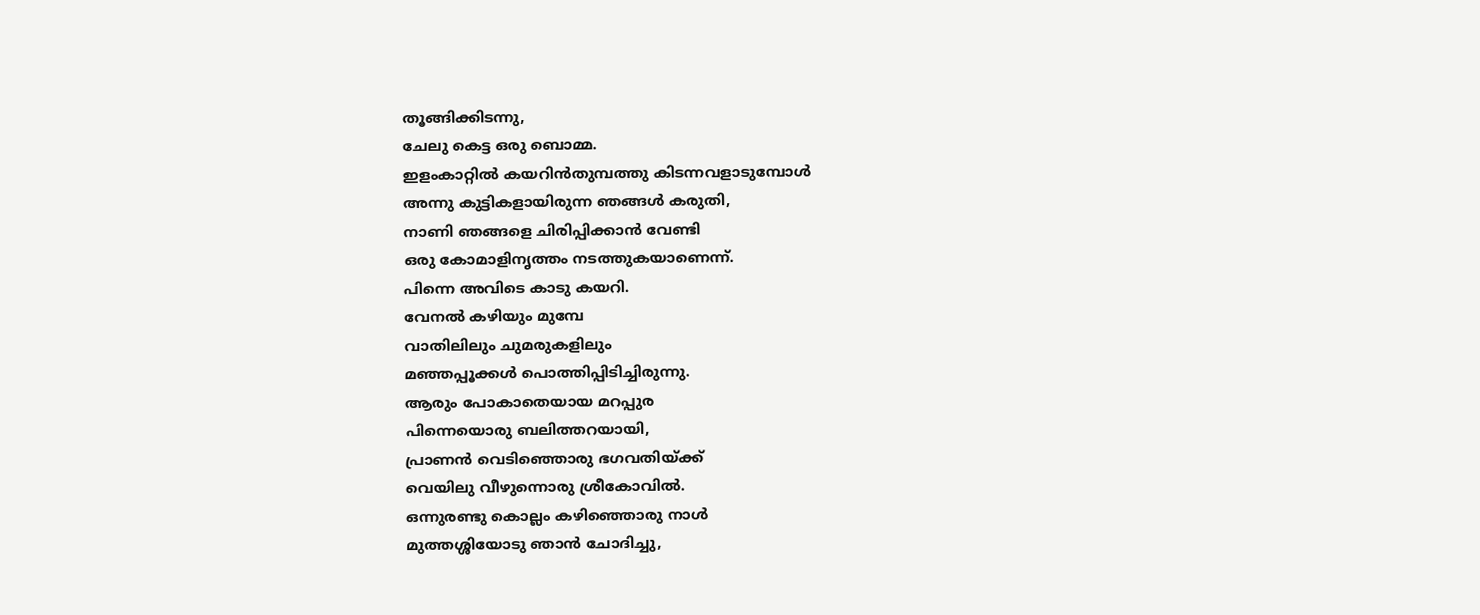തൂങ്ങിക്കിടന്നു,
ചേലു കെട്ട ഒരു ബൊമ്മ.
ഇളംകാറ്റിൽ കയറിൻതുമ്പത്തു കിടന്നവളാടുമ്പോൾ
അന്നു കുട്ടികളായിരുന്ന ഞങ്ങൾ കരുതി,
നാണി ഞങ്ങളെ ചിരിപ്പിക്കാൻ വേണ്ടി
ഒരു കോമാളിനൃത്തം നടത്തുകയാണെന്ന്.
പിന്നെ അവിടെ കാടു കയറി.
വേനൽ കഴിയും മുമ്പേ
വാതിലിലും ചുമരുകളിലും
മഞ്ഞപ്പൂക്കൾ പൊത്തിപ്പിടിച്ചിരുന്നു.
ആരും പോകാതെയായ മറപ്പുര
പിന്നെയൊരു ബലിത്തറയായി,
പ്രാണൻ വെടിഞ്ഞൊരു ഭഗവതിയ്ക്ക്
വെയിലു വീഴുന്നൊരു ശ്രീകോവിൽ.
ഒന്നുരണ്ടു കൊല്ലം കഴിഞ്ഞൊരു നാൾ
മുത്തശ്ശിയോടു ഞാൻ ചോദിച്ചു,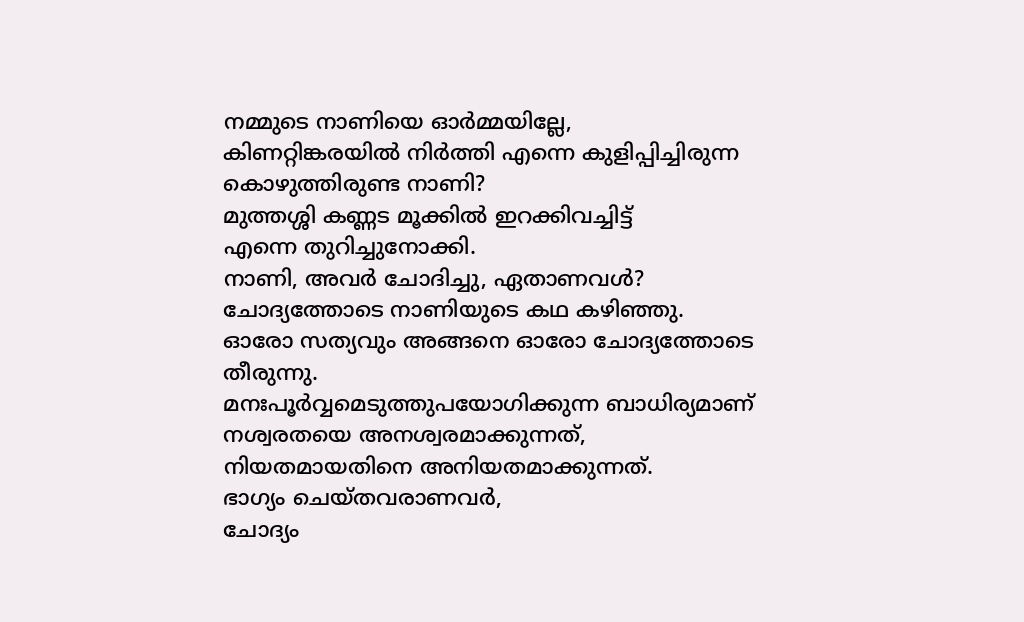നമ്മുടെ നാണിയെ ഓർമ്മയില്ലേ,
കിണറ്റിങ്കരയിൽ നിർത്തി എന്നെ കുളിപ്പിച്ചിരുന്ന
കൊഴുത്തിരുണ്ട നാണി?
മുത്തശ്ശി കണ്ണട മൂക്കിൽ ഇറക്കിവച്ചിട്ട്
എന്നെ തുറിച്ചുനോക്കി.
നാണി, അവർ ചോദിച്ചു, ഏതാണവൾ?
ചോദ്യത്തോടെ നാണിയുടെ കഥ കഴിഞ്ഞു.
ഓരോ സത്യവും അങ്ങനെ ഓരോ ചോദ്യത്തോടെ തീരുന്നു.
മനഃപൂർവ്വമെടുത്തുപയോഗിക്കുന്ന ബാധിര്യമാണ്
നശ്വരതയെ അനശ്വരമാക്കുന്നത്,
നിയതമായതിനെ അനിയതമാക്കുന്നത്.
ഭാഗ്യം ചെയ്തവരാണവർ,
ചോദ്യം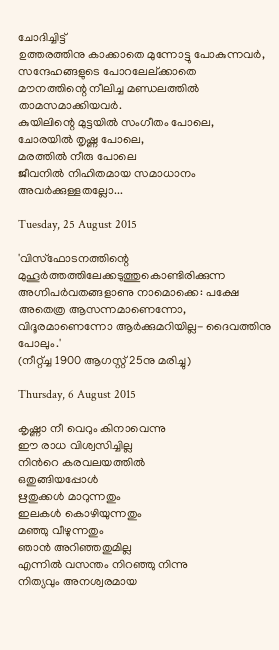ചോദിച്ചിട്ട്
ഉത്തരത്തിനു കാക്കാതെ മുന്നോട്ടു പോകുന്നവർ,
സന്ദേഹങ്ങളുടെ പോറലേല്ക്കാതെ
മൗനത്തിന്റെ നീലിച്ച മണ്ഡലത്തിൽ താമസമാക്കിയവർ.
കുയിലിന്റെ മുട്ടയിൽ സംഗീതം പോലെ,
ചോരയിൽ തൃഷ്ണ പോലെ,
മരത്തിൽ നീരു പോലെ
ജീവനിൽ നിഹിതമായ സമാധാനം
അവർക്കുള്ളതല്ലോ...

Tuesday, 25 August 2015

'വിസ്ഫോടനത്തിന്റെ മുഹൂർത്തത്തിലേക്കടുത്തുകൊണ്ടിരിക്കുന്ന അഗ്നിപർവതങ്ങളാണു നാമൊക്കെ: പക്ഷേ അതെത്ര ആസന്നമാണെന്നോ, വിദൂരമാണെന്നോ ആർക്കുമറിയില്ല- ദൈവത്തിനു പോലും.'
(നീറ്റ്ച്ച 1900 ആഗസ്റ്റ്‌ 25നു മരിച്ചു)

Thursday, 6 August 2015

കൃഷ്ണാ നീ വെറും കിനാവെന്നു
ഈ രാധ വിശ്വസിച്ചില്ല
നിന്‍റെ കരവലയത്തില്‍
ഒതുങ്ങിയപ്പോള്‍
ഋതുക്കള്‍ മാറുന്നതും
ഇലകള്‍ കൊഴിയുന്നതും
മഞ്ഞു വീഴുന്നതും
ഞാന്‍ അറിഞ്ഞതുമില്ല
എന്നില്‍ വസന്തം നിറഞ്ഞു നിന്നു
നിത്യവും അനശ്വരമായ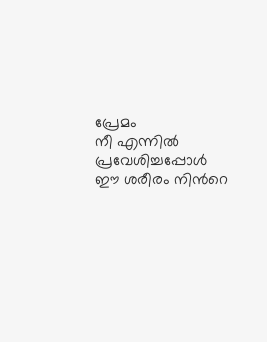പ്രേമം
നീ എന്നില്‍ പ്രവേശിച്ചപ്പോള്‍
ഈ ശരീരം നിന്‍റെ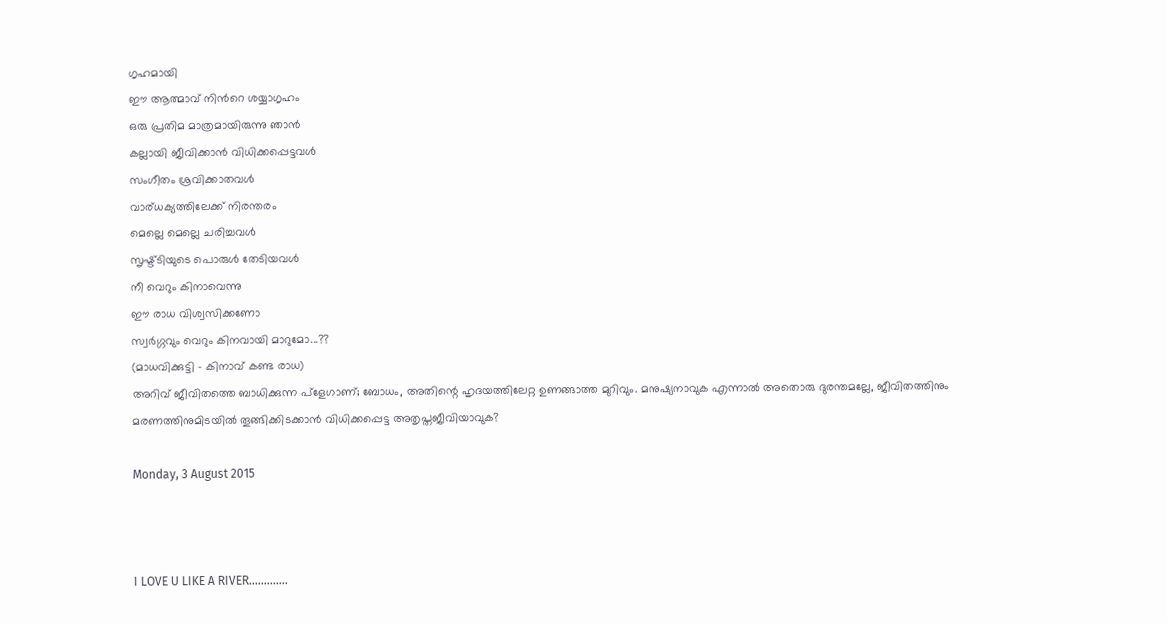ഗൃഹമായി
ഈ ആത്മാവ് നിന്‍റെ ശയ്യാഗൃഹം
ഒരു പ്രതിമ മാത്രമായിരുന്നു ഞാന്‍
കല്ലായി ജീവിക്കാന്‍ വിധിക്കപ്പെട്ടവള്‍
സംഗീതം ശ്രവിക്കാതവള്‍
വാര്ധക്യത്തിലേക്ക് നിരന്തരം
മെല്ലെ മെല്ലെ ചരിച്ചവള്‍
സൃഷ്ട്ടിയുടെ പൊരുള്‍ തേടിയവള്‍
നീ വെറും കിനാവെന്നു
ഈ രാധ വിശ്വസിക്കണോ
സ്വര്‍ഗ്ഗവും വെറും കിനവായി മാറുമോ...??
(മാധവിക്കുട്ടി - കിനാവ് കണ്ട രാധ)
അറിവ് ജീവിതത്തെ ബാധിക്കുന്ന പ്ളേഗാണ്‌; ബോധം, അതിന്റെ ഹൃദയത്തിലേറ്റ ഉണങ്ങാത്ത മുറിവും. മനുഷ്യനാവുക എന്നാൽ അതൊരു ദുരന്തമല്ലേ, ജീവിതത്തിനും മരണത്തിനുമിടയിൽ തൂങ്ങിക്കിടക്കാൻ വിധിക്കപ്പെട്ട അതൃപ്തജീവിയാവുക?

Monday, 3 August 2015



I LOVE U LIKE A RIVER.............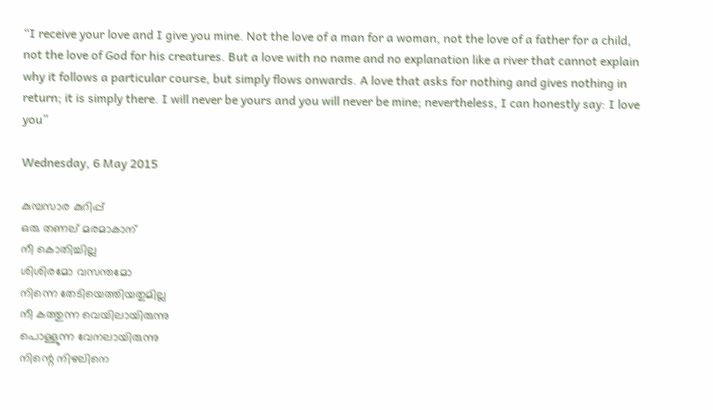“I receive your love and I give you mine. Not the love of a man for a woman, not the love of a father for a child, not the love of God for his creatures. But a love with no name and no explanation like a river that cannot explain why it follows a particular course, but simply flows onwards. A love that asks for nothing and gives nothing in return; it is simply there. I will never be yours and you will never be mine; nevertheless, I can honestly say: I love you”

Wednesday, 6 May 2015

കുമ്പസാര കുറിപ്പ്
ഒരു തണല് മരമാകാന്
നീ കൊതിച്ചില്ല
ശിശിരമോ വസന്തമോ
നിന്നെ തേടിയെത്തിയതുമില്ല
നീ കത്തുന്ന വെയിലായിരുന്നു
പൊള്ളുന്ന വേനലായിരുന്നു
നിന്റെ നിഴലിനെ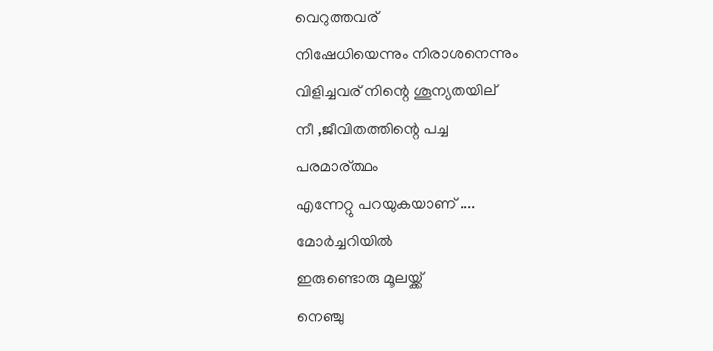വെറുത്തവര്
നിഷേധിയെന്നും നിരാശനെന്നും
വിളിച്ചവര് നിന്റെ ശൂന്യതയില്
നീ ,ജീവിതത്തിന്റെ പച്ച
പരമാര്ത്ഥം
എന്നേറ്റു പറയുകയാണ് ....
മോര്‍ച്ചറിയില്‍
ഇരുണ്ടൊരു മൂലയ്ക്ക്
നെഞ്ചു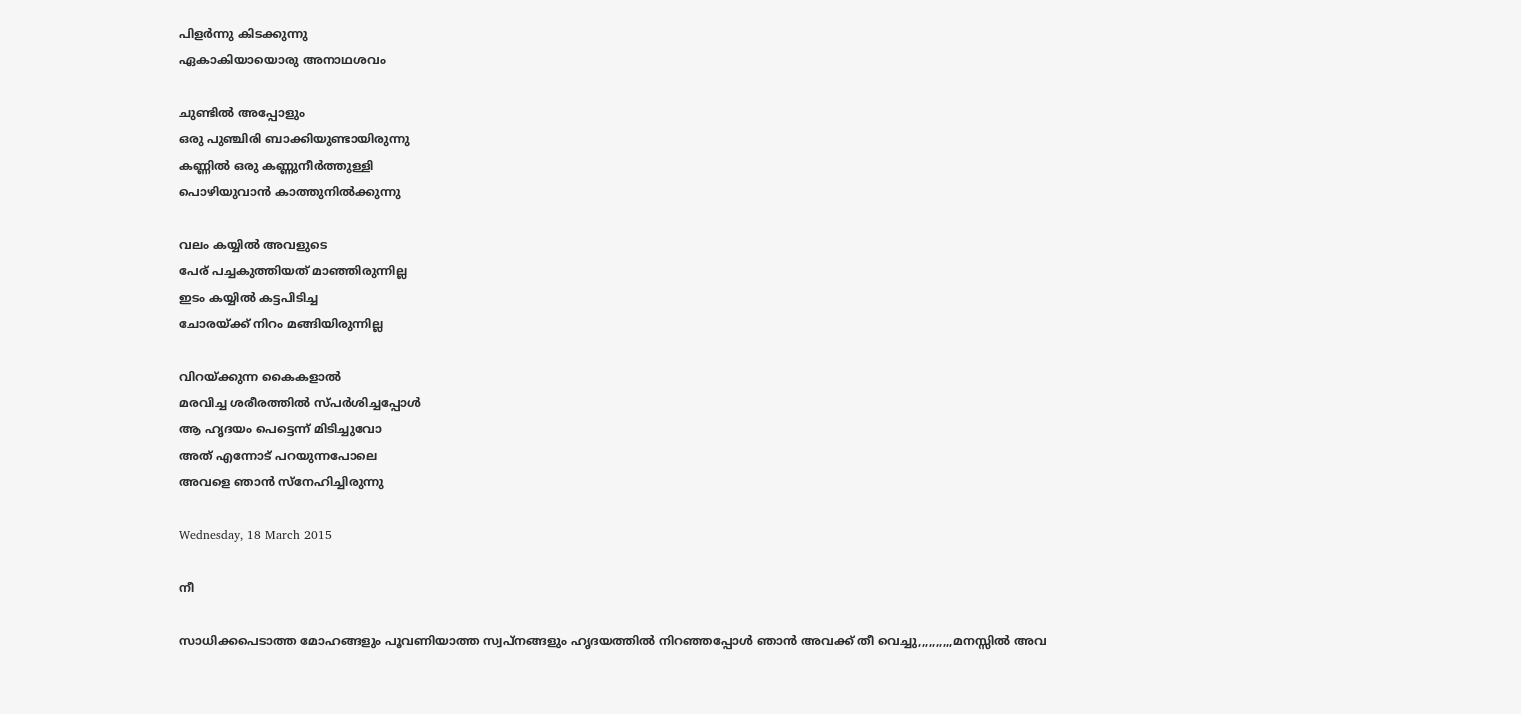പിളര്‍ന്നു കിടക്കുന്നു
ഏകാകിയായൊരു അനാഥശവം

ചുണ്ടില്‍ അപ്പോളും
ഒരു പുഞ്ചിരി ബാക്കിയുണ്ടായിരുന്നു
കണ്ണില്‍ ഒരു കണ്ണുനീര്‍ത്തുള്ളി
പൊഴിയുവാന്‍ കാത്തുനില്‍ക്കുന്നു

വലം കയ്യില്‍ അവളുടെ
പേര് പച്ചകുത്തിയത് മാഞ്ഞിരുന്നില്ല
ഇടം കയ്യില്‍ കട്ടപിടിച്ച
ചോരയ്ക്ക് നിറം മങ്ങിയിരുന്നില്ല

വിറയ്ക്കുന്ന കൈകളാല്‍
മരവിച്ച ശരീരത്തില്‍ സ്പര്‍ശിച്ചപ്പോള്‍
ആ ഹൃദയം പെട്ടെന്ന് മിടിച്ചുവോ
അത് എന്നോട് പറയുന്നപോലെ
അവളെ ഞാന്‍ സ്നേഹിച്ചിരുന്നു

Wednesday, 18 March 2015

നീ

സാധിക്കപെടാത്ത മോഹങ്ങളും പൂവണിയാത്ത സ്വപ്നങ്ങളും ഹൃദയത്തില്‍ നിറഞ്ഞപ്പോള്‍ ഞാന്‍ അവക്ക് തീ വെച്ചു,,,,,,,,,,മനസ്സില്‍ അവ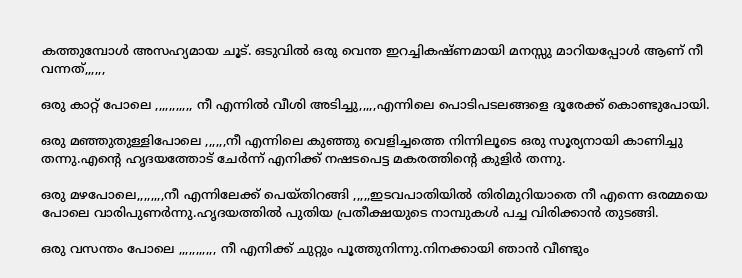കത്തുമ്പോള്‍ അസഹ്യമായ ചൂട്. ഒടുവില്‍ ഒരു വെന്ത ഇറച്ചികഷ്ണമായി മനസ്സു മാറിയപ്പോള്‍ ആണ് നീ വന്നത്,,,,,,

ഒരു കാറ്റ് പോലെ ,,,,,,,,,,, നീ എന്നില്‍ വീശി അടിച്ചു,,,,,എന്നിലെ പൊടിപടലങ്ങളെ ദൂരേക്ക് കൊണ്ടുപോയി.

ഒരു മഞ്ഞുതുള്ളിപോലെ ,,,,,,നീ എന്നിലെ കുഞ്ഞു വെളിച്ചത്തെ നിന്നിലൂടെ ഒരു സൂര്യനായി കാണിച്ചു തന്നു.എന്റെ ഹൃദയത്തോട് ചേര്‍ന്ന് എനിക്ക് നഷടപെട്ട മകരത്തിന്റെ കുളിര്‍ തന്നു.

ഒരു മഴപോലെ,,,,,,,,നീ എന്നിലേക്ക് പെയ്തിറങ്ങി ,,,,,ഇടവപാതിയില്‍ തിരിമുറിയാതെ നീ എന്നെ ഒരമ്മയെ പോലെ വാരിപുണര്‍ന്നു.ഹൃദയത്തില്‍ പുതിയ പ്രതീക്ഷയുടെ നാമ്പുകള്‍ പച്ച വിരിക്കാന്‍ തുടങ്ങി.

ഒരു വസന്തം പോലെ ,,,,,,,,,,, നീ എനിക്ക് ചുറ്റും പൂത്തുനിന്നു.നിനക്കായി ഞാന്‍ വീണ്ടും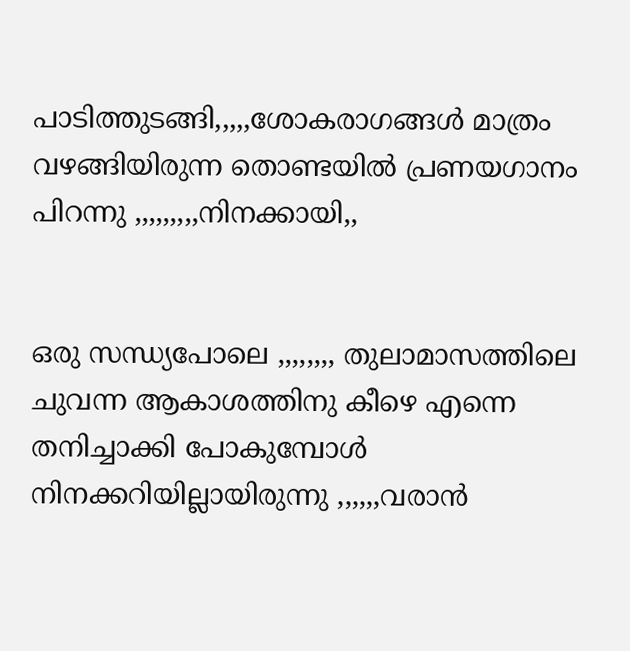പാടിത്തുടങ്ങി,,,,,ശോകരാഗങ്ങള്‍ മാത്രം വഴങ്ങിയിരുന്ന തൊണ്ടയില്‍ പ്രണയഗാനം പിറന്നു ,,,,,,,,,നിനക്കായി,,


ഒരു സന്ധ്യപോലെ ,,,,,,,, തുലാമാസത്തിലെ ചുവന്ന ആകാശത്തിനു കീഴെ എന്നെ തനിച്ചാക്കി പോകുമ്പോള്‍ നിനക്കറിയില്ലായിരുന്നു ,,,,,,വരാന്‍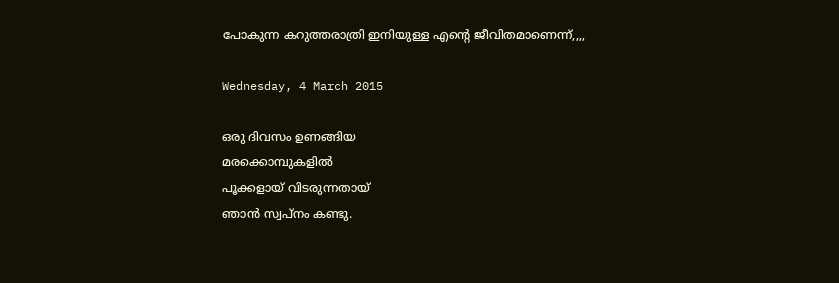പോകുന്ന കറുത്തരാത്രി ഇനിയുള്ള എന്റെ ജീവിതമാണെന്ന്,,,,

Wednesday, 4 March 2015

ഒരു ദിവസം ഉണങ്ങിയ
മരക്കൊമ്പുകളില്‍
പൂക്കളായ് വിടരുന്നതായ്
ഞാന്‍ സ്വപ്‌നം കണ്ടു.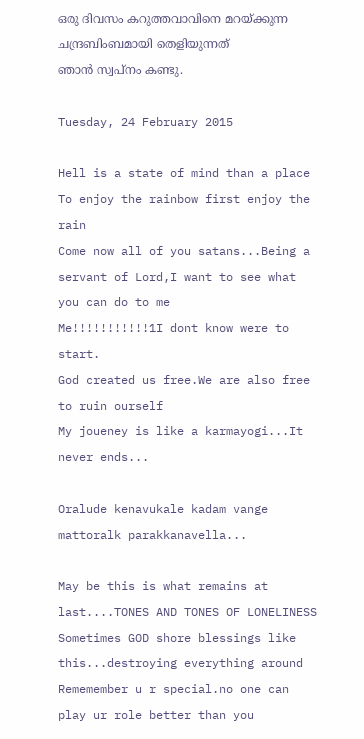ഒരു ദിവസം കറുത്തവാവിനെ മറയ്ക്കുന്ന
ചന്ദ്രബിംബമായി തെളിയുന്നത്
ഞാന്‍ സ്വപ്‌നം കണ്ടു.

Tuesday, 24 February 2015

Hell is a state of mind than a place
To enjoy the rainbow first enjoy the rain
Come now all of you satans...Being a servant of Lord,I want to see what you can do to me
Me!!!!!!!!!!!1I dont know were to start.
God created us free.We are also free to ruin ourself
My joueney is like a karmayogi...It never ends...

Oralude kenavukale kadam vange mattoralk parakkanavella...

May be this is what remains at last....TONES AND TONES OF LONELINESS
Sometimes GOD shore blessings like this...destroying everything around
Rememember u r special.no one can play ur role better than you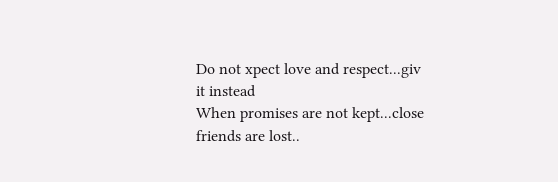Do not xpect love and respect...giv it instead
When promises are not kept...close friends are lost..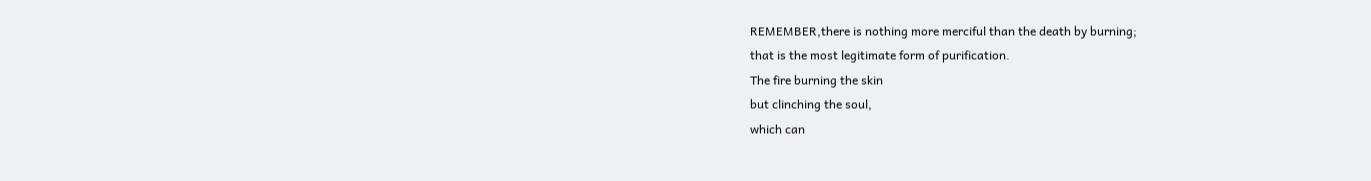REMEMBER,there is nothing more merciful than the death by burning;
that is the most legitimate form of purification.
The fire burning the skin
but clinching the soul,
which can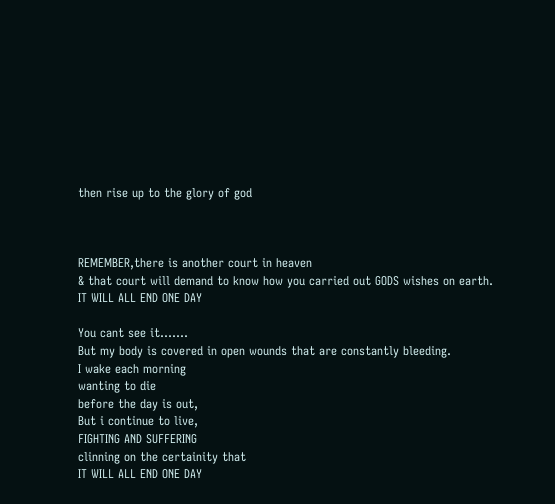then rise up to the glory of god



REMEMBER,there is another court in heaven
& that court will demand to know how you carried out GODS wishes on earth.
IT WILL ALL END ONE DAY

You cant see it.......
But my body is covered in open wounds that are constantly bleeding.
I wake each morning
wanting to die
before the day is out,
But i continue to live,
FIGHTING AND SUFFERING
clinning on the certainity that
IT WILL ALL END ONE DAY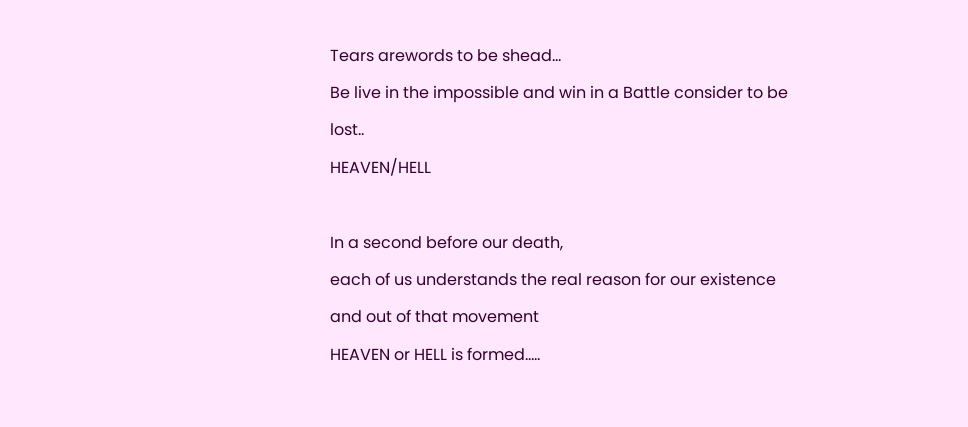Tears arewords to be shead...
Be live in the impossible and win in a Battle consider to be lost..
HEAVEN/HELL

In a second before our death,
each of us understands the real reason for our existence
and out of that movement
HEAVEN or HELL is formed.....